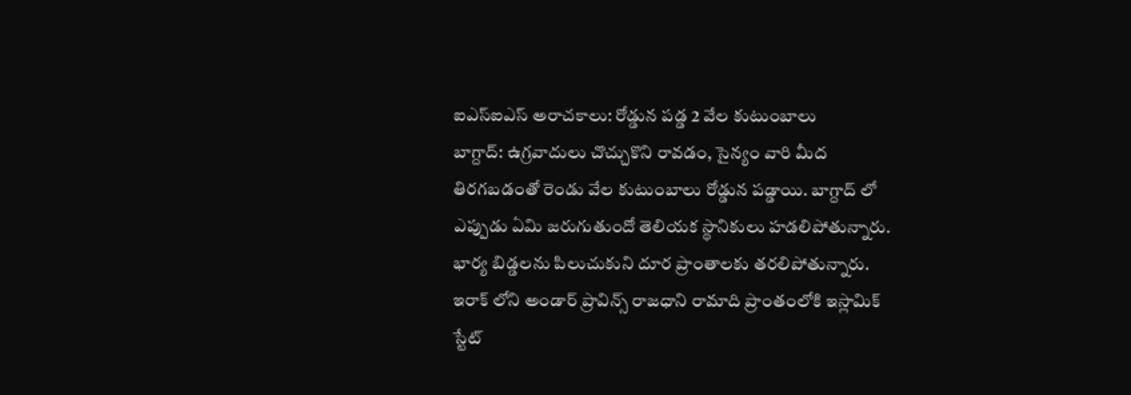ఐఎస్ఐఎస్ అరాచకాలు: రోడ్డున పడ్డ 2 వేల కుటుంబాలు
బాగ్దాద్: ఉగ్రవాదులు చొచ్చుకొని రావడం, సైన్యం వారి మీద తిరగబడంతో రెండు వేల కుటుంబాలు రోడ్డున పడ్డాయి. బాగ్దాద్ లో ఎప్పుడు ఏమి జరుగుతుందో తెలియక స్థానికులు హడలిపోతున్నారు. భార్య బిడ్డలను పిలుచుకుని దూర ప్రాంతాలకు తరలిపోతున్నారు.
ఇరాక్ లోని అండార్ ప్రావిన్స్ రాజధాని రామాది ప్రాంతంలోకి ఇస్లామిక్ స్టేట్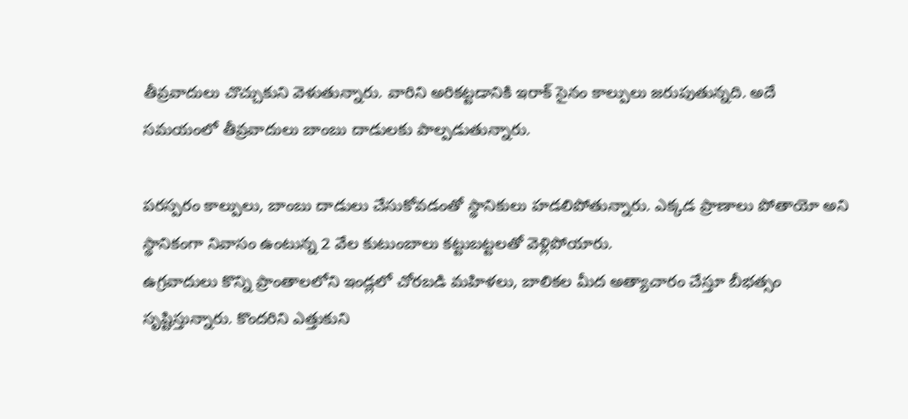తీవ్రవాదులు చొచ్చుకుని వెళుతున్నారు. వారిని అరికట్టడానికి ఇరాక్ సైనం కాల్పులు జరుపుతున్నది. అదే సమయంలో తీవ్రవాదులు బాంబు దాడులకు పాల్పడుతున్నారు.

పరస్పరం కాల్పులు, బాంబు దాడులు చేసుకోవడంతో స్థానికులు హడలిపోతున్నారు. ఎక్కడ ప్రాణాలు పోతాయో అని స్థానికంగా నివాసం ఉంటున్న 2 వేల కుటుంబాలు కట్టుబట్టలతో వెళ్లిపోయారు.
ఉగ్రవాదులు కొన్ని ప్రాంతాలలోని ఇండ్లలో చోరబడి మహిళలు, బాలికల మీద అత్యాచారం చేస్తూ బీభత్సం సృష్టిస్తున్నారు. కొందరిని ఎత్తుకుని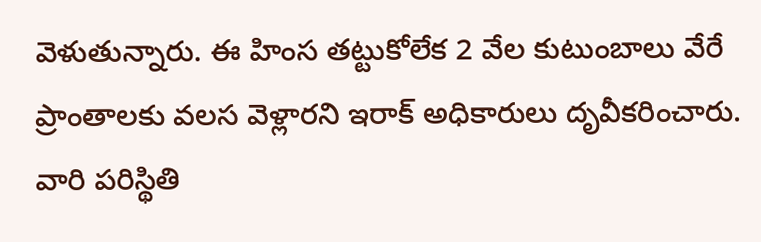వెళుతున్నారు. ఈ హింస తట్టుకోలేక 2 వేల కుటుంబాలు వేరే ప్రాంతాలకు వలస వెళ్లారని ఇరాక్ అధికారులు దృవీకరించారు.
వారి పరిస్థితి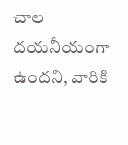చాల దయనీయంగా ఉందని, వారికి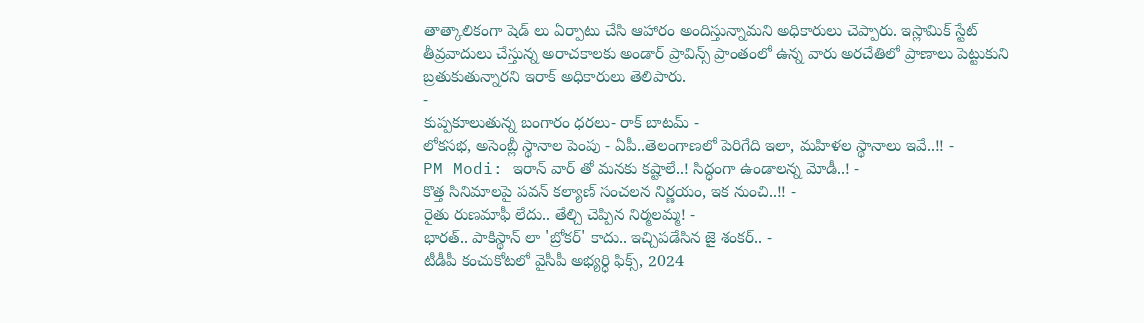తాత్కాలికంగా షెడ్ లు ఏర్పాటు చేసి ఆహారం అందిస్తున్నామని అధికారులు చెప్పారు. ఇస్లామిక్ స్టేట్ తీవ్రవాదులు చేస్తున్న అరాచకాలకు అండార్ ప్రావిన్స్ ప్రాంతంలో ఉన్న వారు అరచేతిలో ప్రాణాలు పెట్టుకుని బ్రతుకుతున్నారని ఇరాక్ అధికారులు తెలిపారు.
-
కుప్పకూలుతున్న బంగారం ధరలు- రాక్ బాటమ్ -
లోకసభ, అసెంబ్లీ స్థానాల పెంపు - ఏపీ..తెలంగాణలో పెరిగేది ఇలా, మహిళల స్థానాలు ఇవే..!! -
PM Modi: ఇరాన్ వార్ తో మనకు కష్టాలే..! సిద్ధంగా ఉండాలన్న మోడీ..! -
కొత్త సినిమాలపై పవన్ కల్యాణ్ సంచలన నిర్ణయం, ఇక నుంచి..!! -
రైతు రుణమాఫీ లేదు.. తేల్చి చెప్పిన నిర్మలమ్మ! -
భారత్.. పాకిస్థాన్ లా 'బ్రోకర్' కాదు.. ఇచ్చిపడేసిన జై శంకర్.. -
టీడీపీ కంచుకోటలో వైసీపీ అభ్యర్ధి ఫిక్స్, 2024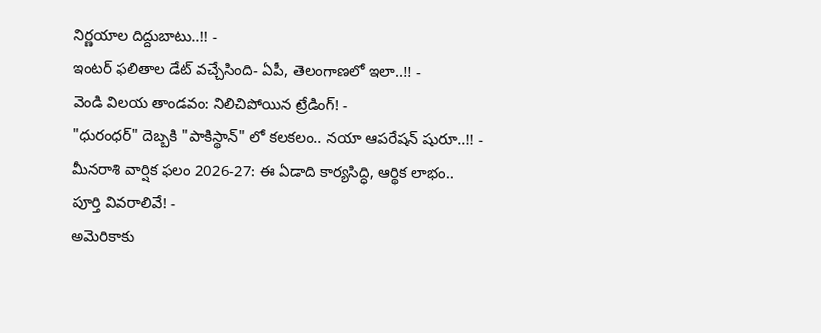నిర్ణయాల దిద్దుబాటు..!! -
ఇంటర్ ఫలితాల డేట్ వచ్చేసింది- ఏపీ, తెలంగాణలో ఇలా..!! -
వెండి విలయ తాండవం: నిలిచిపోయిన ట్రేడింగ్! -
"ధురంధర్" దెబ్బకి "పాకిస్థాన్" లో కలకలం.. నయా ఆపరేషన్ షురూ..!! -
మీనరాశి వార్షిక ఫలం 2026-27: ఈ ఏడాది కార్యసిద్ధి, ఆర్థిక లాభం.. పూర్తి వివరాలివే! -
అమెరికాకు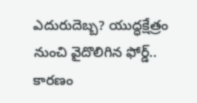ఎదురుదెబ్బ? యుద్ధక్షేత్రం నుంచి వైదొలిగిన ఫోర్డ్.. కారణం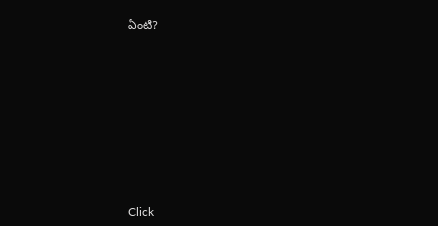ఏంటి?











Click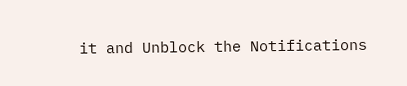it and Unblock the Notifications